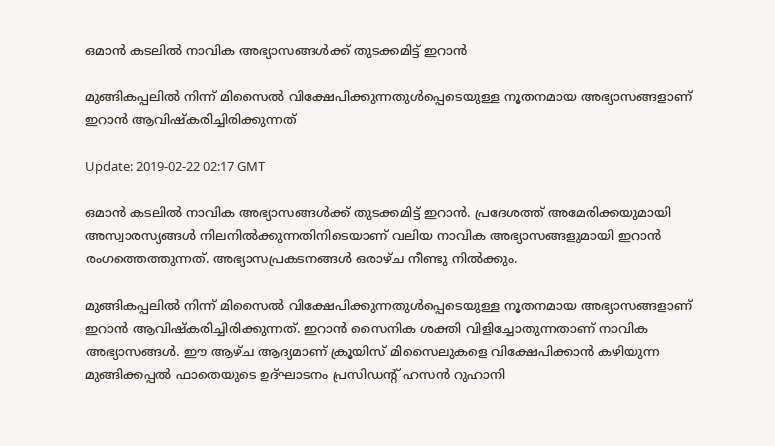ഒമാന്‍ കടലില്‍ നാവിക അഭ്യാസങ്ങൾക്ക് തുടക്കമിട്ട് ഇറാന്‍

മുങ്ങികപ്പലിൽ നിന്ന് മിസൈല്‍ വിക്ഷേപിക്കുന്നതുള്‍പ്പെടെയുള്ള നൂതനമായ അഭ്യാസങ്ങളാണ് ഇറാന്‍ ആവിഷ്കരിച്ചിരിക്കുന്നത്

Update: 2019-02-22 02:17 GMT

ഒമാന്‍ കടലില്‍ നാവിക അഭ്യാസങ്ങൾക്ക് തുടക്കമിട്ട് ഇറാന്‍. പ്രദേശത്ത് അമേരിക്കയുമായി അസ്വാരസ്യങ്ങള്‍ നിലനിൽക്കുന്നതിനിടെയാണ് വലിയ നാവിക അഭ്യാസങ്ങളുമായി ഇറാന്‍ രംഗത്തെത്തുന്നത്. അഭ്യാസപ്രകടനങ്ങള്‍ ഒരാഴ്ച നീണ്ടു നിൽക്കും.

മുങ്ങികപ്പലിൽ നിന്ന് മിസൈല്‍ വിക്ഷേപിക്കുന്നതുള്‍പ്പെടെയുള്ള നൂതനമായ അഭ്യാസങ്ങളാണ് ഇറാന്‍ ആവിഷ്കരിച്ചിരിക്കുന്നത്. ഇറാന്‍ സൈനിക ശക്തി വിളിച്ചോതുന്നതാണ് നാവിക അഭ്യാസങ്ങൾ. ഈ ആഴ്ച ആദ്യമാണ് ക്രൂയിസ് മിസൈലുകളെ വിക്ഷേപിക്കാന്‍ കഴിയുന്ന മുങ്ങിക്കപ്പല്‍ ഫാതെയുടെ ഉദ്ഘാടനം പ്രസിഡന്റ് ഹസന്‍ റുഹാനി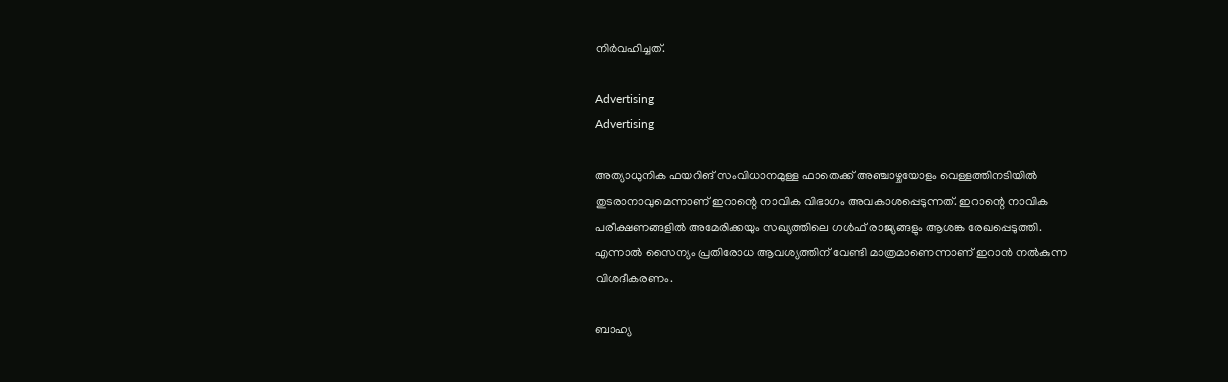നിർവഹിച്ചത്.

Advertising
Advertising

അത്യാധുനിക ഫയറിങ് സംവിധാനമുള്ള ഫാതെക്ക് അഞ്ചാഴ്ചയോളം വെള്ളത്തിനടിയിൽ തുടരാനാവുമെന്നാണ് ഇറാന്റെ നാവിക വിഭാഗം അവകാശപ്പെടുന്നത്. ഇറാന്റെ നാവിക പരീക്ഷണങ്ങളില്‍ അമേരിക്കയും സഖ്യത്തിലെ ഗൾഫ് രാജ്യങ്ങളും ആശങ്ക രേഖപ്പെടുത്തി. എന്നാൽ സൈന്യം പ്രതിരോധ ആവശ്യത്തിന് വേണ്ടി മാത്രമാണെന്നാണ് ഇറാന്‍ നൽകുന്ന വിശദീകരണം.

ബാഹ്യ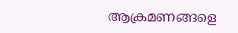ആക്രമണങ്ങളെ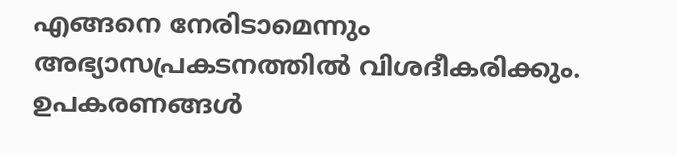എങ്ങനെ നേരിടാമെന്നും അഭ്യാസപ്രകടനത്തിൽ വിശദീകരിക്കും. ഉപകരണങ്ങൾ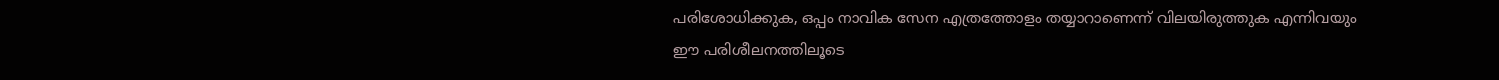പരിശോധിക്കുക, ഒപ്പം നാവിക സേന എത്രത്തോളം തയ്യാറാണെന്ന് വിലയിരുത്തുക എന്നിവയും ഈ പരിശീലനത്തിലൂടെ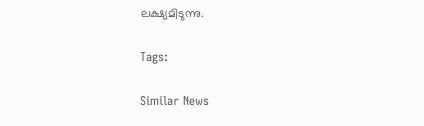ലക്ഷ്യമിടുന്നു.

Tags:

Similar News